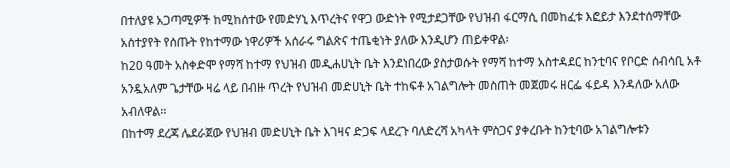በተለያዩ አጋጣሚዎች ከሚከሰተው የመድሃኒ እጥረትና የዋጋ ውድነት የሚታደጋቸው የህዝብ ፋርማሲ በመከፈቱ እፎይታ እንደተሰማቸው አስተያየት የሰጡት የከተማው ነዋሪዎች አሰራሩ ግልጽና ተጤቂነት ያለው እንዲሆን ጠይቀዋል፡
ከ20 ዓመት አስቀድሞ የማሻ ከተማ የህዝብ መዲሐሀኒት ቤት እንደነበረው ያስታወሱት የማሻ ከተማ አስተዳደር ከንቲባና የቦርድ ሰብሳቢ አቶ አንዷአለም ጌታቸው ዛሬ ላይ በብዙ ጥረት የህዝብ መድሀኒት ቤት ተከፍቶ አገልግሎት መስጠት መጀመሩ ዘርፌ ፋይዳ እንዳለው አለው አብለዋል፡፡
በከተማ ደረጃ ሌደራጀው የህዝብ መድሀኒት ቤት እገዛና ድጋፍ ላደረጉ ባለድረሻ አካላት ምስጋና ያቀረቡት ከንቲባው አገልግሎቱን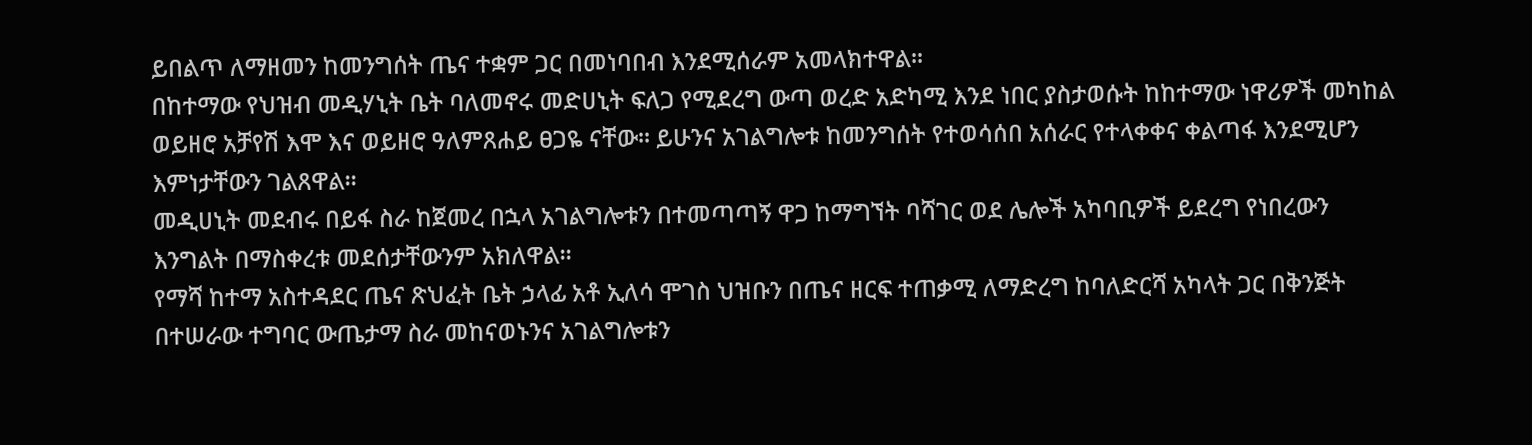ይበልጥ ለማዘመን ከመንግሰት ጤና ተቋም ጋር በመነባበብ እንደሚሰራም አመላክተዋል፡፡
በከተማው የህዝብ መዲሃኒት ቤት ባለመኖሩ መድሀኒት ፍለጋ የሚደረግ ውጣ ወረድ አድካሚ እንደ ነበር ያስታወሱት ከከተማው ነዋሪዎች መካከል ወይዘሮ አቻየሽ እሞ እና ወይዘሮ ዓለምጸሐይ ፀጋዬ ናቸው፡፡ ይሁንና አገልግሎቱ ከመንግሰት የተወሳሰበ አሰራር የተላቀቀና ቀልጣፋ እንደሚሆን እምነታቸውን ገልጸዋል፡፡
መዲሀኒት መደብሩ በይፋ ስራ ከጀመረ በኋላ አገልግሎቱን በተመጣጣኝ ዋጋ ከማግኘት ባሻገር ወደ ሌሎች አካባቢዎች ይደረግ የነበረውን እንግልት በማስቀረቱ መደሰታቸውንም አክለዋል፡፡
የማሻ ከተማ አስተዳደር ጤና ጽህፈት ቤት ኃላፊ አቶ ኢለሳ ሞገስ ህዝቡን በጤና ዘርፍ ተጠቃሚ ለማድረግ ከባለድርሻ አካላት ጋር በቅንጅት በተሠራው ተግባር ውጤታማ ስራ መከናወኑንና አገልግሎቱን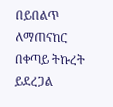በይበልጥ ለማጠናከር በቀጣይ ትኩረት ይደረጋል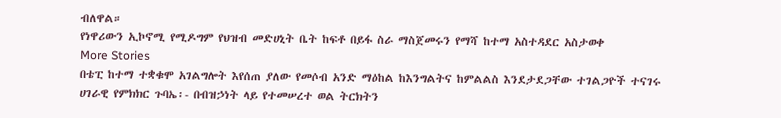ብለዋል።
የነዋሪውን ኢኮኖሚ የሚዶግም የህዝብ መድሀኒት ቤት ከፍቶ በይፋ ስራ ማስጀመሩን የማሻ ከተማ አስተዳደር አስታወቀ
More Stories
በቴፒ ከተማ ተቋቁሞ አገልግሎት እየሰጠ ያለው የመሶብ አንድ ማዕከል ከእንግልትና ከምልልስ እንደታደጋቸው ተገልጋዮች ተናገሩ
ሀገራዊ የምክክር ጉባኤ፡- በብዝኃነት ላይ የተመሠረተ ወል ትርክትን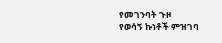የመገንባት ጉዞ
የወሳኝ ኩነቶች ምዝገባ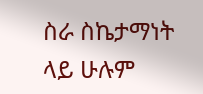ስራ ስኬታማነት ላይ ሁሉም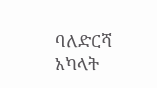ባለድርሻ አካላት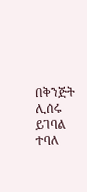በቅንጅት ሊሰሩ ይገባል ተባለ